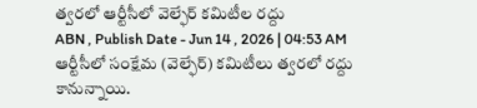త్వరలో ఆర్టీసీలో వెల్ఫేర్ కమిటీల రద్దు
ABN , Publish Date - Jun 14 , 2026 | 04:53 AM
ఆర్టీసీలో సంక్షేమ (వెల్ఫేర్) కమిటీలు త్వరలో రద్దు కానున్నాయి.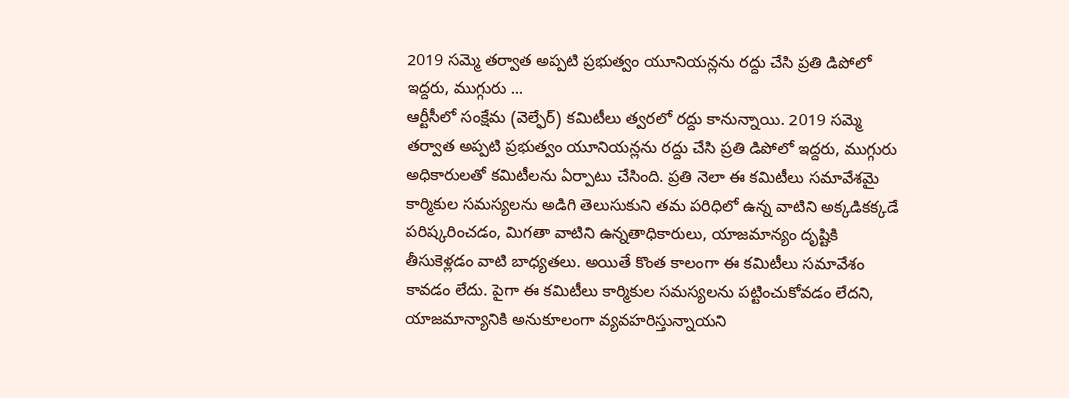2019 సమ్మె తర్వాత అప్పటి ప్రభుత్వం యూనియన్లను రద్దు చేసి ప్రతి డిపోలో ఇద్దరు, ముగ్గురు ...
ఆర్టీసీలో సంక్షేమ (వెల్ఫేర్) కమిటీలు త్వరలో రద్దు కానున్నాయి. 2019 సమ్మె తర్వాత అప్పటి ప్రభుత్వం యూనియన్లను రద్దు చేసి ప్రతి డిపోలో ఇద్దరు, ముగ్గురు అధికారులతో కమిటీలను ఏర్పాటు చేసింది. ప్రతి నెలా ఈ కమిటీలు సమావేశమై కార్మికుల సమస్యలను అడిగి తెలుసుకుని తమ పరిధిలో ఉన్న వాటిని అక్కడికక్కడే పరిష్కరించడం, మిగతా వాటిని ఉన్నతాధికారులు, యాజమాన్యం దృష్టికి తీసుకెళ్లడం వాటి బాధ్యతలు. అయితే కొంత కాలంగా ఈ కమిటీలు సమావేశం కావడం లేదు. పైగా ఈ కమిటీలు కార్మికుల సమస్యలను పట్టించుకోవడం లేదని, యాజమాన్యానికి అనుకూలంగా వ్యవహరిస్తున్నాయని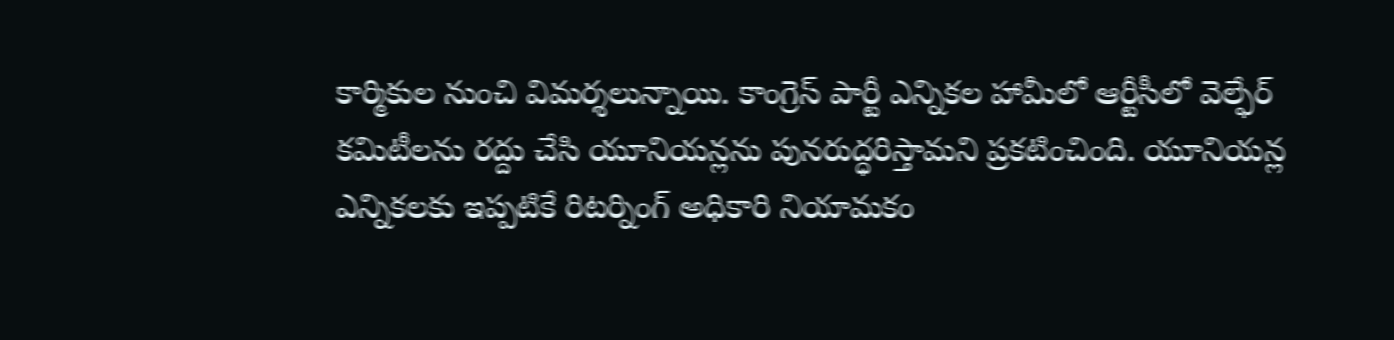కార్మికుల నుంచి విమర్శలున్నాయి. కాంగ్రెస్ పార్టీ ఎన్నికల హామీలో ఆర్టీసీలో వెల్ఫేర్ కమిటీలను రద్దు చేసి యూనియన్లను పునరుద్ధరిస్తామని ప్రకటించింది. యూనియన్ల ఎన్నికలకు ఇప్పటికే రిటర్నింగ్ అధికారి నియామకం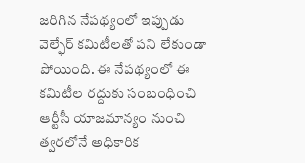జరిగిన నేపథ్యంలో ఇప్పుడు వెల్ఫేర్ కమిటీలతో పని లేకుండా పోయింది. ఈ నేపథ్యంలో ఈ కమిటీల రద్దుకు సంబంధించి ఆర్టీసీ యాజమాన్యం నుంచి త్వరలోనే అధికారిక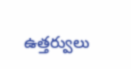ఉత్తర్వులు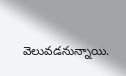వెలువడనున్నాయి.